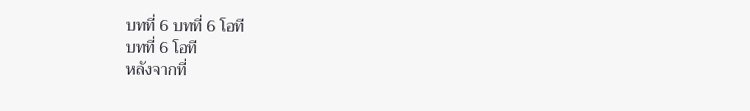บทที่ 6 บทที่ 6 โอที
บทที่ 6 โอที
หลังจากที่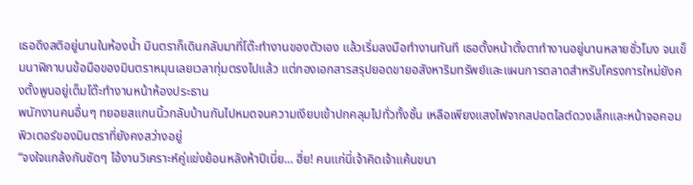เธอดึงสติอยู่นานในห้องน้ำ มินตราก็เดินกลับมาที่โต๊ะทำงานของตัวเอง แล้วเริ่มลงมือทำงานทันที เธอตั้งหน้าตั้งตาทำงานอยู่นานหลายชั่วโมง จนเข็มนาฬิกาบนข้อมือของมินตราหมุนเลยเวลาทุ่มตรงไปแล้ว แต่กองเอกสารสรุปยอดขายอสังหาริมทรัพย์และแผนการตลาดสำหรับโครงการใหม่ยังคงตั้งพูนอยู่เต็มโต๊ะทำงานหน้าห้องประธาน
พนักงานคนอื่นๆ ทยอยสแกนนิ้วกลับบ้านกันไปหมดจนความเงียบเข้าปกคลุมไปทั่วทั้งชั้น เหลือเพียงแสงไฟจากสปอตไลต์ดวงเล็กและหน้าจอคอมพิวเตอร์ของมินตราที่ยังคงสว่างอยู่
“จงใจแกล้งกันชัดๆ ไอ้งานวิเคราะห์คู่แข่งย้อนหลังห้าปีเนี่ย... ฮึ่ย! คนแก่นี่เจ้าคิดเจ้าแค้นขนา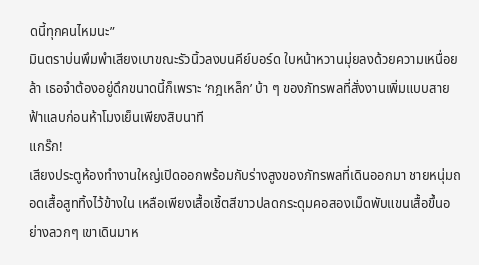ดนี้ทุกคนไหมนะ”
มินตราบ่นพึมพำเสียงเบาขณะรัวนิ้วลงบนคีย์บอร์ด ใบหน้าหวานมุ่ยลงด้วยความเหนื่อยล้า เธอจำต้องอยู่ดึกขนาดนี้ก็เพราะ ‘กฎเหล็ก’ บ้า ๆ ของภัทรพลที่สั่งงานเพิ่มแบบสายฟ้าแลบก่อนห้าโมงเย็นเพียงสิบนาที
แกร๊ก!
เสียงประตูห้องทำงานใหญ่เปิดออกพร้อมกับร่างสูงของภัทรพลที่เดินออกมา ชายหนุ่มถอดเสื้อสูททิ้งไว้ข้างใน เหลือเพียงเสื้อเชิ้ตสีขาวปลดกระดุมคอสองเม็ดพับแขนเสื้อขึ้นอย่างลวกๆ เขาเดินมาห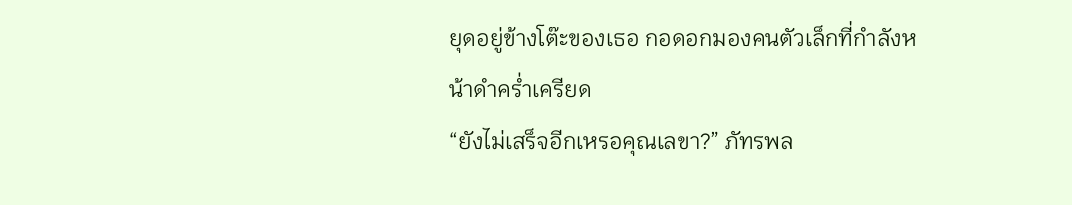ยุดอยู่ข้างโต๊ะของเธอ กอดอกมองคนตัวเล็กที่กำลังหน้าดำคร่ำเครียด
“ยังไม่เสร็จอีกเหรอคุณเลขา?” ภัทรพล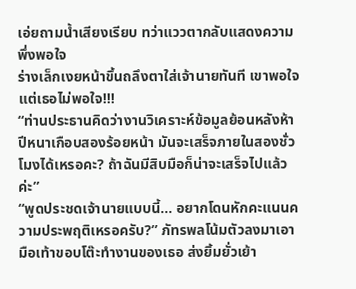เอ่ยถามน้ำเสียงเรียบ ทว่าแววตากลับแสดงความพึ่งพอใจ
ร่างเล็กเงยหน้าขึ้นถลึงตาใส่เจ้านายทันที เขาพอใจ แต่เธอไม่พอใจ!!!
“ท่านประธานคิดว่างานวิเคราะห์ข้อมูลย้อนหลังห้าปีหนาเกือบสองร้อยหน้า มันจะเสร็จภายในสองชั่วโมงได้เหรอคะ? ถ้าฉันมีสิบมือก็น่าจะเสร็จไปแล้วค่ะ”
“พูดประชดเจ้านายแบบนี้... อยากโดนหักคะแนนความประพฤติเหรอครับ?” ภัทรพลโน้มตัวลงมาเอามือเท้าขอบโต๊ะทำงานของเธอ ส่งยิ้มยั่วเย้า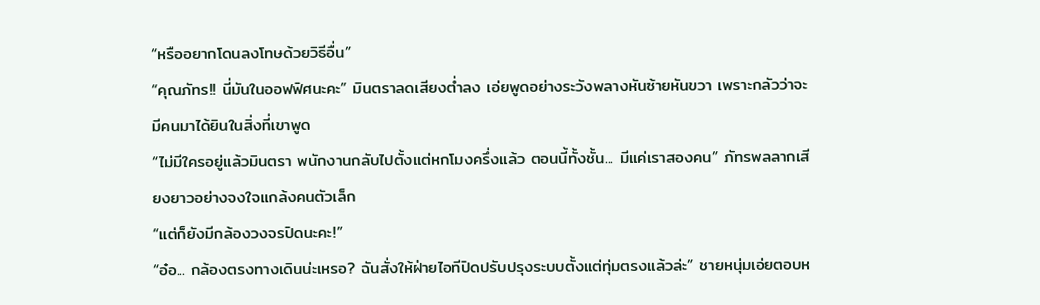“หรืออยากโดนลงโทษด้วยวิธีอื่น”
“คุณภัทร!! นี่มันในออฟฟิศนะคะ” มินตราลดเสียงต่ำลง เอ่ยพูดอย่างระวังพลางหันซ้ายหันขวา เพราะกลัวว่าจะมีคนมาได้ยินในสิ่งที่เขาพูด
“ไม่มีใครอยู่แล้วมินตรา พนักงานกลับไปตั้งแต่หกโมงครึ่งแล้ว ตอนนี้ทั้งชั้น... มีแค่เราสองคน” ภัทรพลลากเสียงยาวอย่างจงใจแกล้งคนตัวเล็ก
“แต่ก็ยังมีกล้องวงจรปิดนะคะ!”
“อ๋อ... กล้องตรงทางเดินน่ะเหรอ? ฉันสั่งให้ฝ่ายไอทีปิดปรับปรุงระบบตั้งแต่ทุ่มตรงแล้วล่ะ” ชายหนุ่มเอ่ยตอบห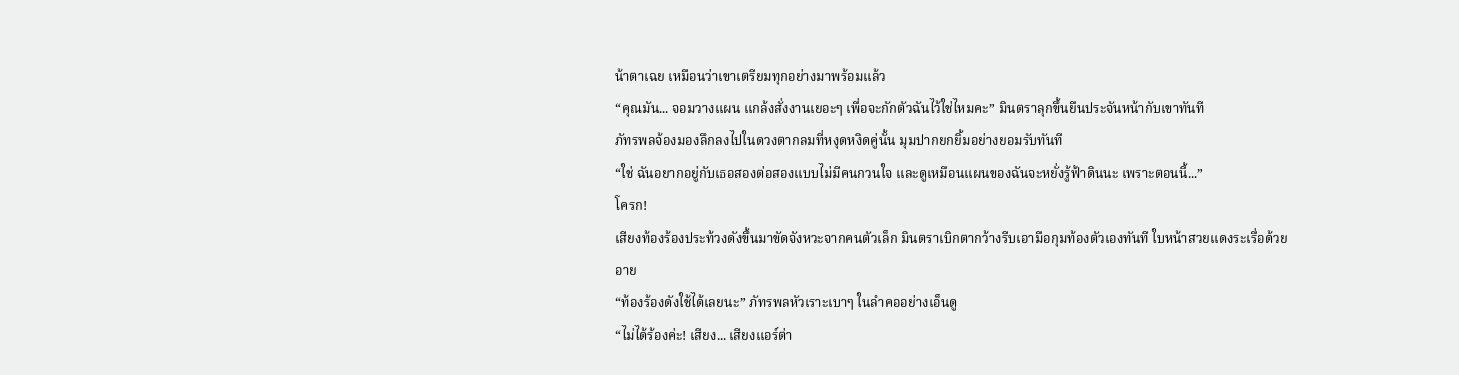น้าตาเฉย เหมือนว่าเขาเตรียมทุกอย่างมาพร้อมแล้ว
“คุณมัน... จอมวางแผน แกล้งสั่งงานเยอะๆ เพื่อจะกักตัวฉันไว้ใช่ไหมคะ” มินตราลุกขึ้นยืนประจันหน้ากับเขาทันที
ภัทรพลจ้องมองลึกลงไปในดวงตากลมที่หงุดหงิดคู่นั้น มุมปากยกยิ้มอย่างยอมรับทันที
“ใช่ ฉันอยากอยู่กับเธอสองต่อสองแบบไม่มีคนกวนใจ และดูเหมือนแผนของฉันจะหยั่งรู้ฟ้าดินนะ เพราะตอนนี้...”
โครก!
เสียงท้องร้องประท้วงดังขึ้นมาขัดจังหวะจากคนตัวเล็ก มินตราเบิกตากว้างรีบเอามือกุมท้องตัวเองทันที ใบหน้าสวยแดงระเรื่อด้วยอาย
“ท้องร้องดังใช้ได้เลยนะ” ภัทรพลหัวเราะเบาๆ ในลำคออย่างเอ็นดู
“ไม่ได้ร้องค่ะ! เสียง... เสียงแอร์ต่า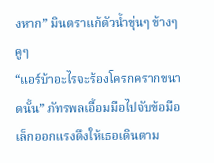งหาก” มินตราแก้ตัวน้ำขุ่นๆ ข้างๆ คูๆ
“แอร์บ้าอะไรจะร้องโครกครากขนาดนั้น” ภัทรพลเอื้อมมือไปจับข้อมือเล็กออกแรงดึงให้เธอเดินตาม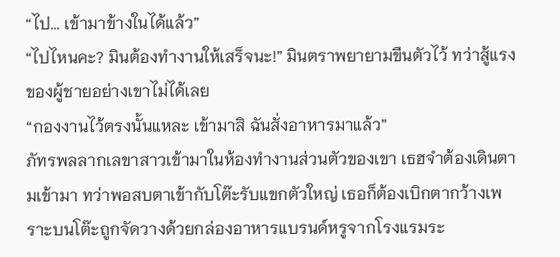“ไป... เข้ามาข้างในได้แล้ว”
“ไปไหนคะ? มินต้องทำงานให้เสร็จนะ!” มินตราพยายามขืนตัวไว้ ทว่าสู้แรงของผู้ชายอย่างเขาไม่ได้เลย
“กองงานไว้ตรงนั้นแหละ เข้ามาสิ ฉันสั่งอาหารมาแล้ว”
ภัทรพลลากเลขาสาวเข้ามาในห้องทำงานส่วนตัวของเขา เธฮจำต้องเดินตามเข้ามา ทว่าพอสบตาเข้ากับโต๊ะรับแขกตัวใหญ่ เธอก็ต้องเบิกตากว้างเพราะบนโต๊ะถูกจัดวางด้วยกล่องอาหารแบรนด์หรูจากโรงแรมระ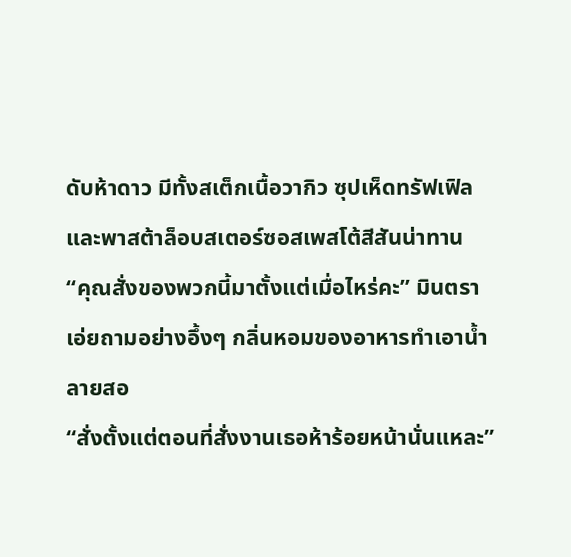ดับห้าดาว มีทั้งสเต็กเนื้อวากิว ซุปเห็ดทรัฟเฟิล และพาสต้าล็อบสเตอร์ซอสเพสโต้สีสันน่าทาน
“คุณสั่งของพวกนี้มาตั้งแต่เมื่อไหร่คะ” มินตราเอ่ยถามอย่างอึ้งๆ กลิ่นหอมของอาหารทำเอาน้ำลายสอ
“สั่งตั้งแต่ตอนที่สั่งงานเธอห้าร้อยหน้านั่นแหละ”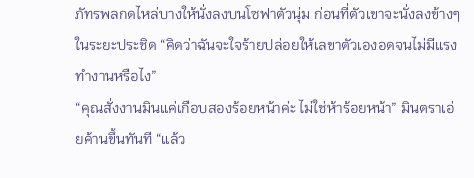ภัทรพลกดไหล่บางให้นั่งลงบนโซฟาตัวนุ่ม ก่อนที่ตัวเขาจะนั่งลงข้างๆ ในระยะประชิด “คิดว่าฉันจะใจร้ายปล่อยให้เลขาตัวเองอดจนไม่มีแรงทำงานหรือไง”
“คุณสั่งงานมินแค่เกือบสองร้อยหน้าค่ะ ไม่ใช่ห้าร้อยหน้า” มินตราเอ่ยค้านขึ้นทันที “แล้ว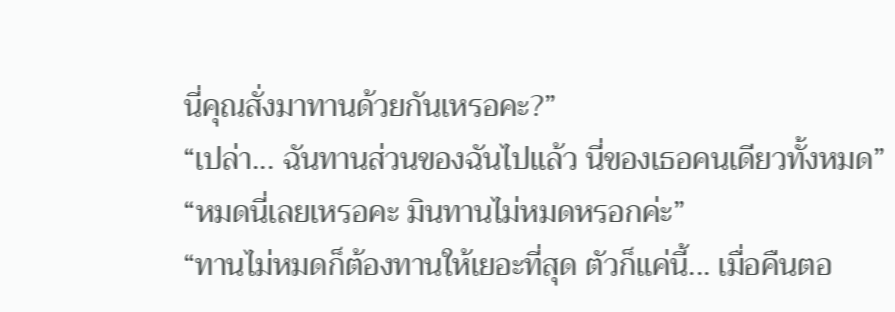นี่คุณสั่งมาทานด้วยกันเหรอคะ?”
“เปล่า... ฉันทานส่วนของฉันไปแล้ว นี่ของเธอคนเดียวทั้งหมด”
“หมดนี่เลยเหรอคะ มินทานไม่หมดหรอกค่ะ”
“ทานไม่หมดก็ต้องทานให้เยอะที่สุด ตัวก็แค่นี้... เมื่อคืนตอ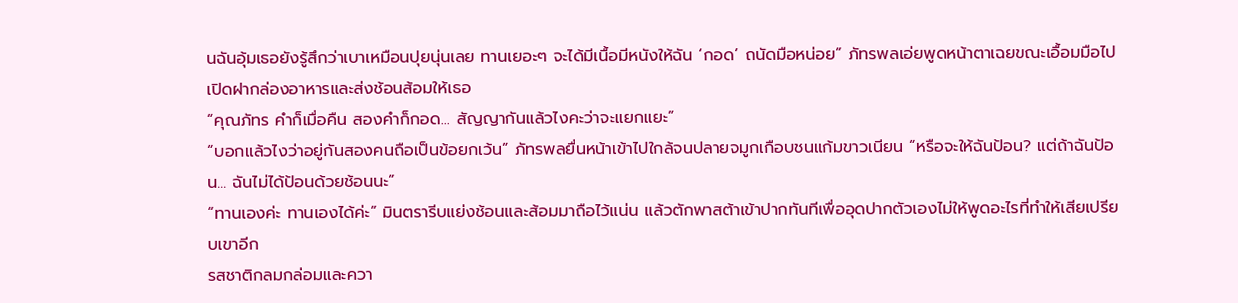นฉันอุ้มเธอยังรู้สึกว่าเบาเหมือนปุยนุ่นเลย ทานเยอะๆ จะได้มีเนื้อมีหนังให้ฉัน ‘กอด’ ถนัดมือหน่อย” ภัทรพลเอ่ยพูดหน้าตาเฉยขณะเอื้อมมือไปเปิดฝากล่องอาหารและส่งช้อนส้อมให้เธอ
“คุณภัทร คำก็เมื่อคืน สองคำก็กอด... สัญญากันแล้วไงคะว่าจะแยกแยะ”
“บอกแล้วไงว่าอยู่กันสองคนถือเป็นข้อยกเว้น” ภัทรพลยื่นหน้าเข้าไปใกล้จนปลายจมูกเกือบชนแก้มขาวเนียน “หรือจะให้ฉันป้อน? แต่ถ้าฉันป้อน... ฉันไม่ได้ป้อนด้วยช้อนนะ”
“ทานเองค่ะ ทานเองได้ค่ะ” มินตรารีบแย่งช้อนและส้อมมาถือไว้แน่น แล้วตักพาสต้าเข้าปากทันทีเพื่ออุดปากตัวเองไม่ให้พูดอะไรที่ทำให้เสียเปรียบเขาอีก
รสชาติกลมกล่อมและควา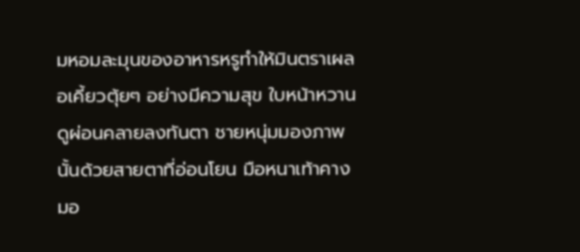มหอมละมุนของอาหารหรูทำให้มินตราเผลอเคี้ยวตุ้ยๆ อย่างมีความสุข ใบหน้าหวานดูผ่อนคลายลงทันตา ชายหนุ่มมองภาพนั้นด้วยสายตาที่อ่อนโยน มือหนาเท้าคางมอ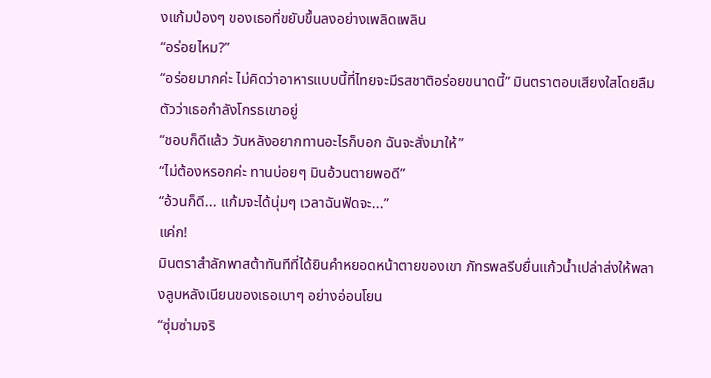งแก้มป่องๆ ของเธอที่ขยับขึ้นลงอย่างเพลิดเพลิน
“อร่อยไหม?”
“อร่อยมากค่ะ ไม่คิดว่าอาหารแบบนี้ที่ไทยจะมีรสชาติอร่อยขนาดนี้” มินตราตอบเสียงใสโดยลืมตัวว่าเธอกำลังโกรธเขาอยู่
“ชอบก็ดีแล้ว วันหลังอยากทานอะไรก็บอก ฉันจะสั่งมาให้”
“ไม่ต้องหรอกค่ะ ทานบ่อยๆ มินอ้วนตายพอดี”
“อ้วนก็ดี... แก้มจะได้นุ่มๆ เวลาฉันฟัดจะ...”
แค่ก!
มินตราสำลักพาสต้าทันทีที่ได้ยินคำหยอดหน้าตายของเขา ภัทรพลรีบยื่นแก้วน้ำเปล่าส่งให้พลางลูบหลังเนียนของเธอเบาๆ อย่างอ่อนโยน
“ซุ่มซ่ามจริ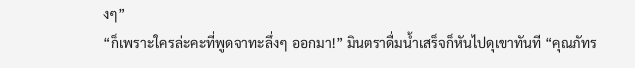งๆ”
“ก็เพราะใครล่ะคะที่พูดจาทะลึ่งๆ ออกมา!” มินตราดื่มน้ำเสร็จก็หันไปดุเขาทันที “คุณภัทร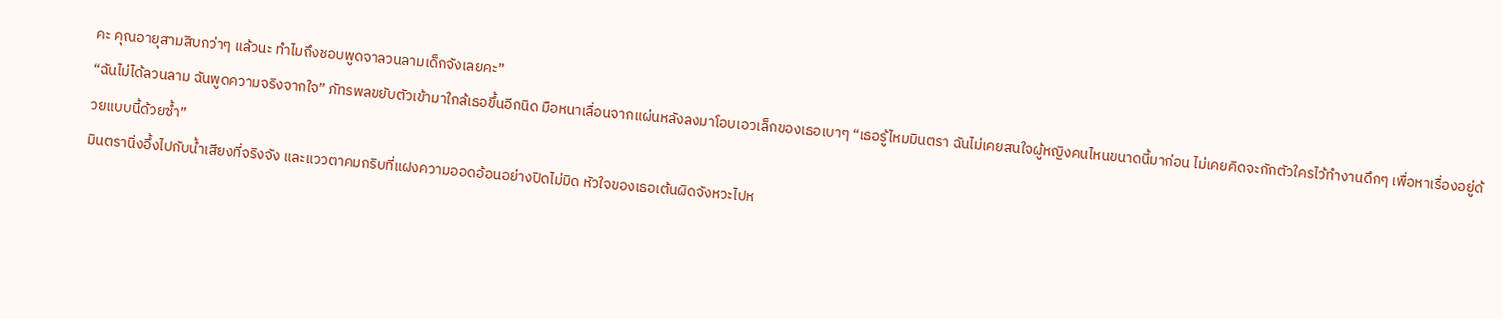คะ คุณอายุสามสิบกว่าๆ แล้วนะ ทำไมถึงชอบพูดจาลวนลามเด็กจังเลยคะ”
“ฉันไม่ได้ลวนลาม ฉันพูดความจริงจากใจ” ภัทรพลขยับตัวเข้ามาใกล้เธอขึ้นอีกนิด มือหนาเลื่อนจากแผ่นหลังลงมาโอบเอวเล็กของเธอเบาๆ “เธอรู้ไหมมินตรา ฉันไม่เคยสนใจผู้หญิงคนไหนขนาดนี้มาก่อน ไม่เคยคิดจะกักตัวใครไว้ทำงานดึกๆ เพื่อหาเรื่องอยู่ด้วยแบบนี้ด้วยซ้ำ”
มินตรานิ่งอึ้งไปกับน้ำเสียงที่จริงจัง และแววตาคมกริบที่แฝงความออดอ้อนอย่างปิดไม่มิด หัวใจของเธอเต้นผิดจังหวะไปห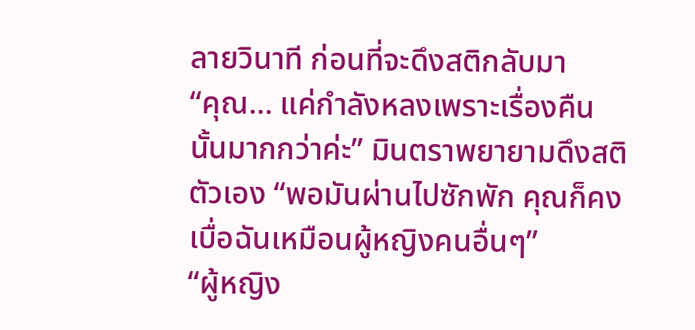ลายวินาที ก่อนที่จะดึงสติกลับมา
“คุณ... แค่กำลังหลงเพราะเรื่องคืนนั้นมากกว่าค่ะ” มินตราพยายามดึงสติตัวเอง “พอมันผ่านไปซักพัก คุณก็คงเบื่อฉันเหมือนผู้หญิงคนอื่นๆ”
“ผู้หญิง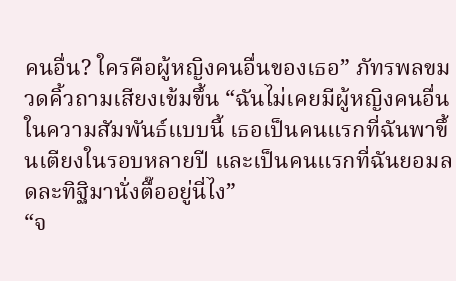คนอื่น? ใครคือผู้หญิงคนอื่นของเธอ” ภัทรพลขมวดคิ้วถามเสียงเข้มขึ้น “ฉันไม่เคยมีผู้หญิงคนอื่นในความสัมพันธ์แบบนี้ เธอเป็นคนแรกที่ฉันพาขึ้นเตียงในรอบหลายปี และเป็นคนแรกที่ฉันยอมลดละทิฐิมานั่งตื๊ออยู่นี่ไง”
“จ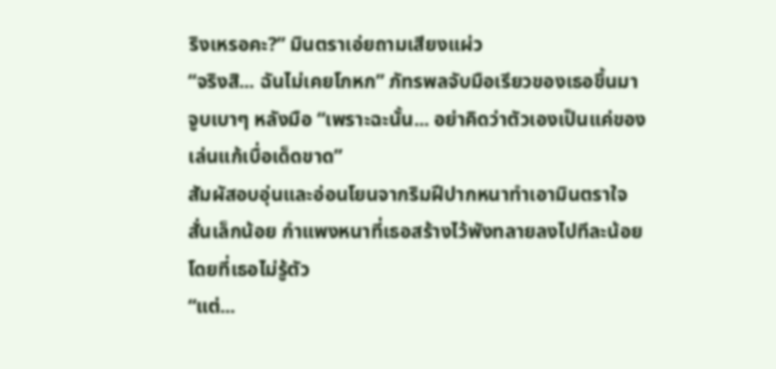ริงเหรอคะ?” มินตราเอ่ยถามเสียงแผ่ว
“จริงสิ... ฉันไม่เคยโกหก” ภัทรพลจับมือเรียวของเธอขึ้นมาจูบเบาๆ หลังมือ “เพราะฉะนั้น... อย่าคิดว่าตัวเองเป็นแค่ของเล่นแก้เบื่อเด็ดขาด”
สัมผัสอบอุ่นและอ่อนโยนจากริมฝีปากหนาทำเอามินตราใจสั่นเล็กน้อย กำแพงหนาที่เธอสร้างไว้พังทลายลงไปทีละน้อยโดยที่เธอไม่รู้ตัว
“แต่...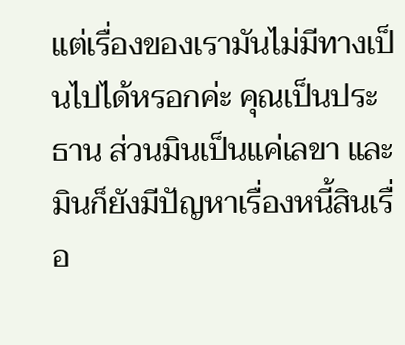แต่เรื่องของเรามันไม่มีทางเป็นไปได้หรอกค่ะ คุณเป็นประธาน ส่วนมินเป็นแค่เลขา และมินก็ยังมีปัญหาเรื่องหนี้สินเรื่อ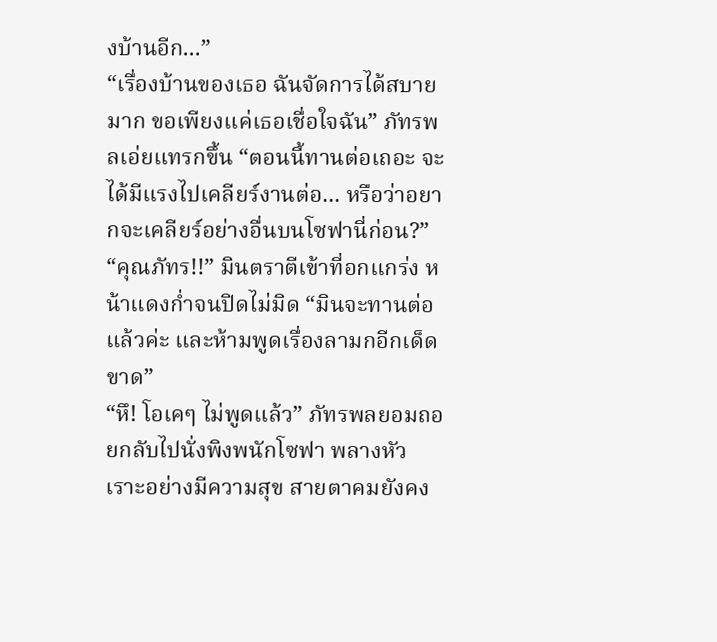งบ้านอีก...”
“เรื่องบ้านของเธอ ฉันจัดการได้สบายมาก ขอเพียงแค่เธอเชื่อใจฉัน” ภัทรพลเอ่ยแทรกขึ้น “ตอนนี้ทานต่อเถอะ จะได้มีแรงไปเคลียร์งานต่อ... หรือว่าอยากจะเคลียร์อย่างอื่นบนโซฟานี่ก่อน?”
“คุณภัทร!!” มินตราตีเข้าที่อกแกร่ง หน้าแดงก่ำจนปิดไม่มิด “มินจะทานต่อแล้วค่ะ และห้ามพูดเรื่องลามกอีกเด็ดขาด”
“หึ! โอเคๆ ไม่พูดแล้ว” ภัทรพลยอมถอยกลับไปนั่งพิงพนักโซฟา พลางหัวเราะอย่างมีความสุข สายตาคมยังคง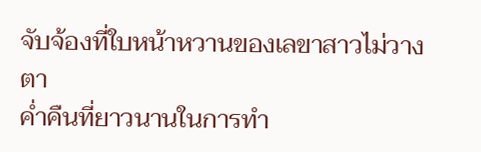จับจ้องที่ใบหน้าหวานของเลขาสาวไม่วางตา
ค่ำคืนที่ยาวนานในการทำ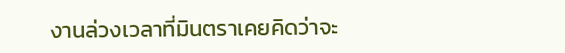งานล่วงเวลาที่มินตราเคยคิดว่าจะ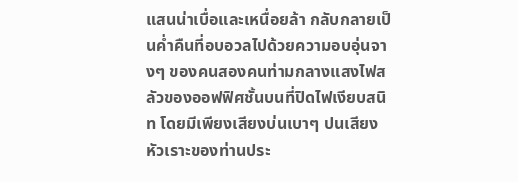แสนน่าเบื่อและเหนื่อยล้า กลับกลายเป็นค่ำคืนที่อบอวลไปด้วยความอบอุ่นจางๆ ของคนสองคนท่ามกลางแสงไฟสลัวของออฟฟิศชั้นบนที่ปิดไฟเงียบสนิท โดยมีเพียงเสียงบ่นเบาๆ ปนเสียงหัวเราะของท่านประ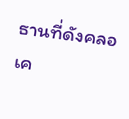ธานที่ดังคลอเค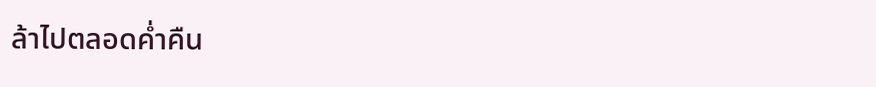ล้าไปตลอดค่ำคืน